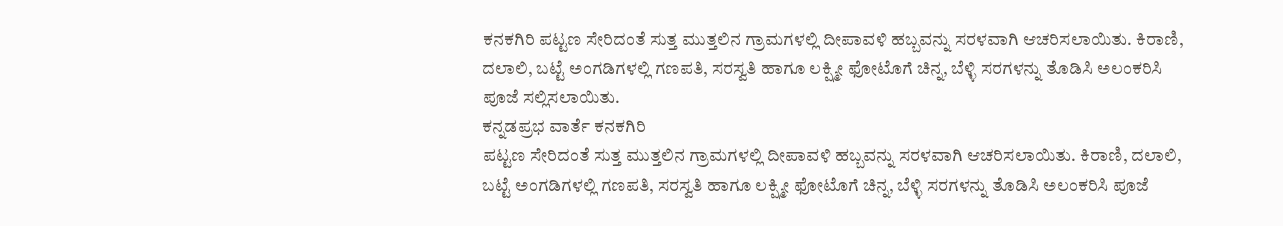ಕನಕಗಿರಿ ಪಟ್ಟಣ ಸೇರಿದಂತೆ ಸುತ್ತ ಮುತ್ತಲಿನ ಗ್ರಾಮಗಳಲ್ಲಿ ದೀಪಾವಳಿ ಹಬ್ಬವನ್ನು ಸರಳವಾಗಿ ಆಚರಿಸಲಾಯಿತು. ಕಿರಾಣಿ, ದಲಾಲಿ, ಬಟ್ಟೆ ಅಂಗಡಿಗಳಲ್ಲಿ ಗಣಪತಿ, ಸರಸ್ವತಿ ಹಾಗೂ ಲಕ್ಷ್ಮೀ ಫೋಟೊಗೆ ಚಿನ್ನ, ಬೆಳ್ಳಿ ಸರಗಳನ್ನು ತೊಡಿಸಿ ಅಲಂಕರಿಸಿ ಪೂಜೆ ಸಲ್ಲಿಸಲಾಯಿತು.
ಕನ್ನಡಪ್ರಭ ವಾರ್ತೆ ಕನಕಗಿರಿ
ಪಟ್ಟಣ ಸೇರಿದಂತೆ ಸುತ್ತ ಮುತ್ತಲಿನ ಗ್ರಾಮಗಳಲ್ಲಿ ದೀಪಾವಳಿ ಹಬ್ಬವನ್ನು ಸರಳವಾಗಿ ಆಚರಿಸಲಾಯಿತು. ಕಿರಾಣಿ, ದಲಾಲಿ, ಬಟ್ಟೆ ಅಂಗಡಿಗಳಲ್ಲಿ ಗಣಪತಿ, ಸರಸ್ವತಿ ಹಾಗೂ ಲಕ್ಷ್ಮೀ ಫೋಟೊಗೆ ಚಿನ್ನ, ಬೆಳ್ಳಿ ಸರಗಳನ್ನು ತೊಡಿಸಿ ಅಲಂಕರಿಸಿ ಪೂಜೆ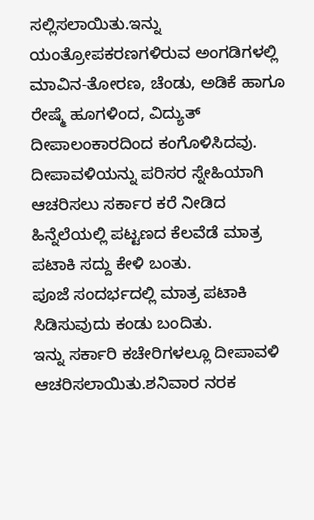ಸಲ್ಲಿಸಲಾಯಿತು.ಇನ್ನು ಯಂತ್ರೋಪಕರಣಗಳಿರುವ ಅಂಗಡಿಗಳಲ್ಲಿ ಮಾವಿನ-ತೋರಣ, ಚೆಂಡು, ಅಡಿಕೆ ಹಾಗೂ ರೇಷ್ಮೆ ಹೂಗಳಿಂದ, ವಿದ್ಯುತ್ ದೀಪಾಲಂಕಾರದಿಂದ ಕಂಗೊಳಿಸಿದವು. ದೀಪಾವಳಿಯನ್ನು ಪರಿಸರ ಸ್ನೇಹಿಯಾಗಿ ಆಚರಿಸಲು ಸರ್ಕಾರ ಕರೆ ನೀಡಿದ ಹಿನ್ನೆಲೆಯಲ್ಲಿ ಪಟ್ಟಣದ ಕೆಲವೆಡೆ ಮಾತ್ರ ಪಟಾಕಿ ಸದ್ದು ಕೇಳಿ ಬಂತು.
ಪೂಜೆ ಸಂದರ್ಭದಲ್ಲಿ ಮಾತ್ರ ಪಟಾಕಿ ಸಿಡಿಸುವುದು ಕಂಡು ಬಂದಿತು.
ಇನ್ನು ಸರ್ಕಾರಿ ಕಚೇರಿಗಳಲ್ಲೂ ದೀಪಾವಳಿ ಆಚರಿಸಲಾಯಿತು.ಶನಿವಾರ ನರಕ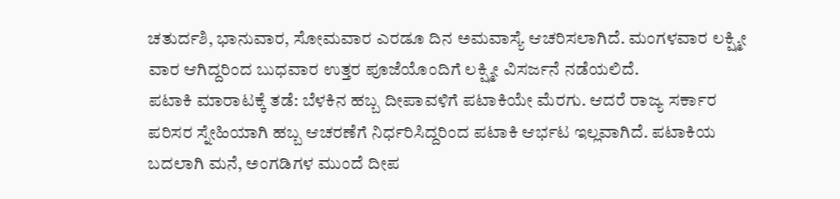ಚತುರ್ದಶಿ, ಭಾನುವಾರ, ಸೋಮವಾರ ಎರಡೂ ದಿನ ಅಮವಾಸ್ಯೆ ಆಚರಿಸಲಾಗಿದೆ. ಮಂಗಳವಾರ ಲಕ್ಷ್ಮೀ ವಾರ ಆಗಿದ್ದರಿಂದ ಬುಧವಾರ ಉತ್ತರ ಪೂಜೆಯೊಂದಿಗೆ ಲಕ್ಷ್ಮೀ ವಿಸರ್ಜನೆ ನಡೆಯಲಿದೆ.
ಪಟಾಕಿ ಮಾರಾಟಕ್ಕೆ ತಡೆ: ಬೆಳಕಿನ ಹಬ್ಬ ದೀಪಾವಳಿಗೆ ಪಟಾಕಿಯೇ ಮೆರಗು. ಆದರೆ ರಾಜ್ಯ ಸರ್ಕಾರ ಪರಿಸರ ಸ್ನೇಹಿಯಾಗಿ ಹಬ್ಬ ಆಚರಣೆಗೆ ನಿರ್ಧರಿಸಿದ್ದರಿಂದ ಪಟಾಕಿ ಆರ್ಭಟ ಇಲ್ಲವಾಗಿದೆ. ಪಟಾಕಿಯ ಬದಲಾಗಿ ಮನೆ, ಅಂಗಡಿಗಳ ಮುಂದೆ ದೀಪ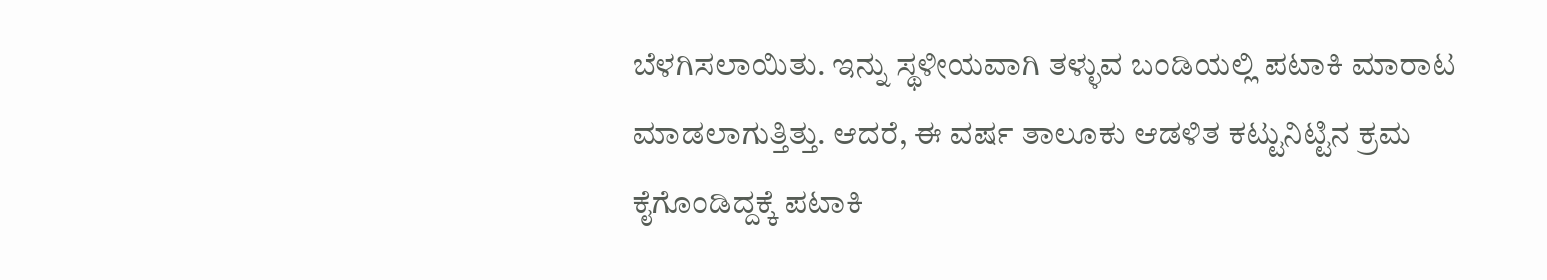ಬೆಳಗಿಸಲಾಯಿತು. ಇನ್ನು ಸ್ಥಳೀಯವಾಗಿ ತಳ್ಳುವ ಬಂಡಿಯಲ್ಲಿ ಪಟಾಕಿ ಮಾರಾಟ ಮಾಡಲಾಗುತ್ತಿತ್ತು. ಆದರೆ, ಈ ವರ್ಷ ತಾಲೂಕು ಆಡಳಿತ ಕಟ್ಟುನಿಟ್ಟಿನ ಕ್ರಮ ಕೈಗೊಂಡಿದ್ದಕ್ಕೆ ಪಟಾಕಿ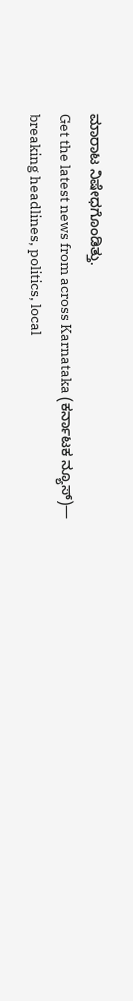ಮಾರಾಟ ನಿಷೇಧಗೊಂಡಿತ್ತು.
Get the latest news from across Karnataka (ಕರ್ನಾಟಕ ನ್ಯೂಸ್)— breaking headlines, politics, local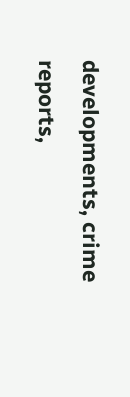developments, crime reports,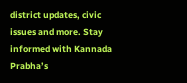district updates, civic issues and more. Stay informed with Kannada Prabha’s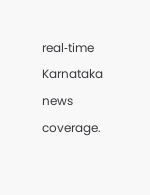real‑time Karnataka news coverage.